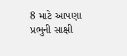8 માટે આપણા પ્રભુની સાક્ષી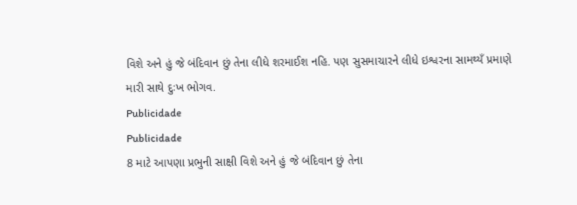વિશે અને હું જે બંદિવાન છું તેના લીધે શરમાઈશ નહિ. પણ સુસમાચારને લીધે ઇશ્વરના સામથ્યઁ પ્રમાણે મારી સાથે દુઃખ ભોગવ.
Publicidade
Publicidade
8 માટે આપણા પ્રભુની સાક્ષી વિશે અને હું જે બંદિવાન છું તેના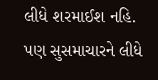લીધે શરમાઈશ નહિ. પણ સુસમાચારને લીધે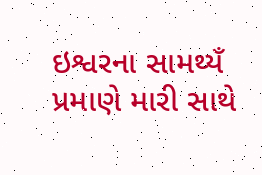ઇશ્વરના સામથ્યઁ પ્રમાણે મારી સાથે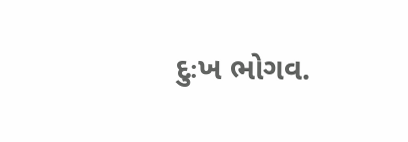દુઃખ ભોગવ.